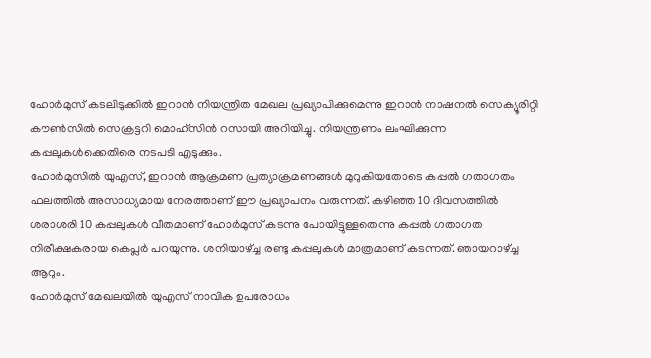ഹോർമുസ് കടലിടുക്കിൽ ഇറാൻ നിയന്ത്രിത മേഖല പ്രഖ്യാപിക്കുമെന്നു ഇറാൻ നാഷനൽ സെക്യൂരിറ്റി കൗൺസിൽ സെക്രട്ടറി മൊഹ്സിൻ റസായി അറിയിച്ചു. നിയന്ത്രണം ലംഘിക്കുന്ന കപ്പലുകൾക്കെതിരെ നടപടി എടുക്കും.
ഹോർമുസിൽ യുഎസ്, ഇറാൻ ആക്രമണ പ്രത്യാക്രമണങ്ങൾ മുറുകിയതോടെ കപ്പൽ ഗതാഗതം ഫലത്തിൽ അസാധ്യമായ നേരത്താണ് ഈ പ്രഖ്യാപനം വരുന്നത്. കഴിഞ്ഞ 10 ദിവസത്തിൽ ശരാശരി 10 കപ്പലുകൾ വീതമാണ് ഹോർമുസ് കടന്നു പോയിട്ടുള്ളതെന്നു കപ്പൽ ഗതാഗത നിരീക്ഷകരായ കെപ്ലർ പറയുന്നു. ശനിയാഴ്ച്ച രണ്ടു കപ്പലുകൾ മാത്രമാണ് കടന്നത്. ഞായറാഴ്ച്ച ആറും.
ഹോർമുസ് മേഖലയിൽ യുഎസ് നാവിക ഉപരോധം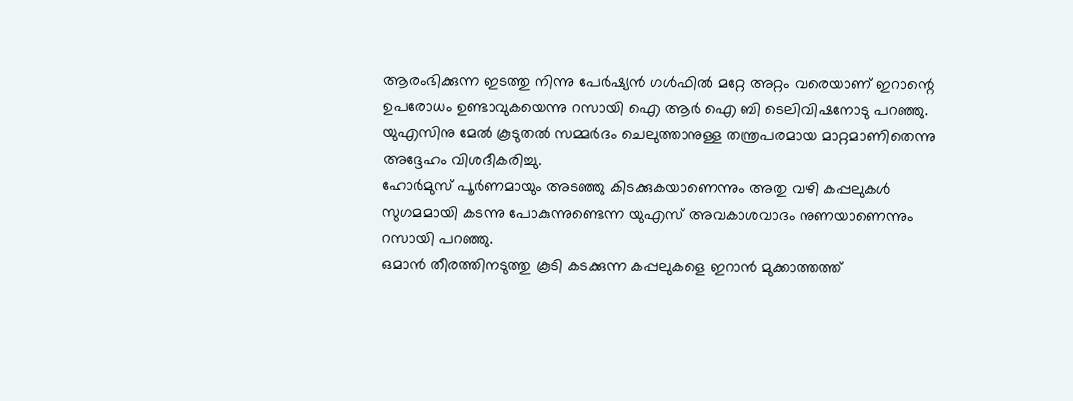ആരംഭിക്കുന്ന ഇടത്തു നിന്നു പേർഷ്യൻ ഗൾഫിൽ മറ്റേ അറ്റം വരെയാണ് ഇറാന്റെ ഉപരോധം ഉണ്ടാവുകയെന്നു റസായി ഐ ആർ ഐ ബി ടെലിവിഷനോടു പറഞ്ഞു. യുഎസിനു മേൽ കൂടുതൽ സമ്മർദം ചെലുത്താനുള്ള തന്ത്രപരമായ മാറ്റമാണിതെന്നു അദ്ദേഹം വിശദീകരിച്ചു.
ഹോർമുസ് പൂർണമായും അടഞ്ഞു കിടക്കുകയാണെന്നും അതു വഴി കപ്പലുകൾ സുഗമമായി കടന്നു പോകുന്നുണ്ടെന്ന യുഎസ് അവകാശവാദം നുണയാണെന്നും റസായി പറഞ്ഞു.
ഒമാൻ തീരത്തിനടുത്തു കൂടി കടക്കുന്ന കപ്പലുകളെ ഇറാൻ മുക്കാത്തത്ത്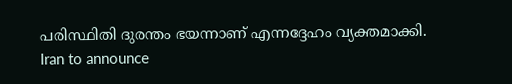പരിസ്ഥിതി ദുരന്തം ഭയന്നാണ് എന്നദ്ദേഹം വ്യക്തമാക്കി.
Iran to announce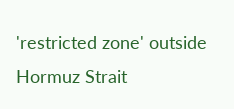'restricted zone' outside Hormuz Strait